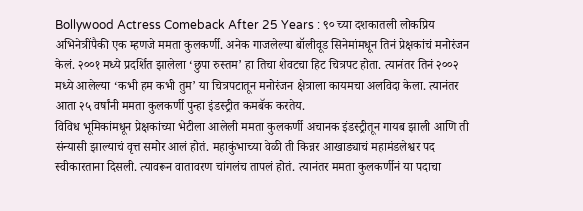Bollywood Actress Comeback After 25 Years : ९० च्या दशकातली लोकप्रिय अभिनेत्रींपैकी एक म्हणजे ममता कुलकर्णी. अनेक गाजलेल्या बॉलीवूड सिनेमांमधून तिनं प्रेक्षकांचं मनोरंजन केलं. २००१ मध्ये प्रदर्शित झालेला ‘छुपा रुस्तम’ हा तिचा शेवटचा हिट चित्रपट होता. त्यानंतर तिनं २००२ मध्ये आलेल्या ‘कभी हम कभी तुम’ या चित्रपटातून मनोरंजन क्षेत्राला कायमचा अलविदा केला. त्यानंतर आता २५ वर्षांनी ममता कुलकर्णी पुन्हा इंडस्ट्रीत कमबॅक करतेय.
विविध भूमिकांमधून प्रेक्षकांच्या भेटीला आलेली ममता कुलकर्णी अचानक इंडस्ट्रीतून गायब झाली आणि ती संन्यासी झाल्याचं वृत्त समोर आलं होतं. महाकुंभाच्या वेळी ती किन्नर आखाड्याचं महामंडलेश्वर पद स्वीकारताना दिसली. त्यावरून वातावरण चांगलंच तापलं होतं. त्यानंतर ममता कुलकर्णीनं या पदाचा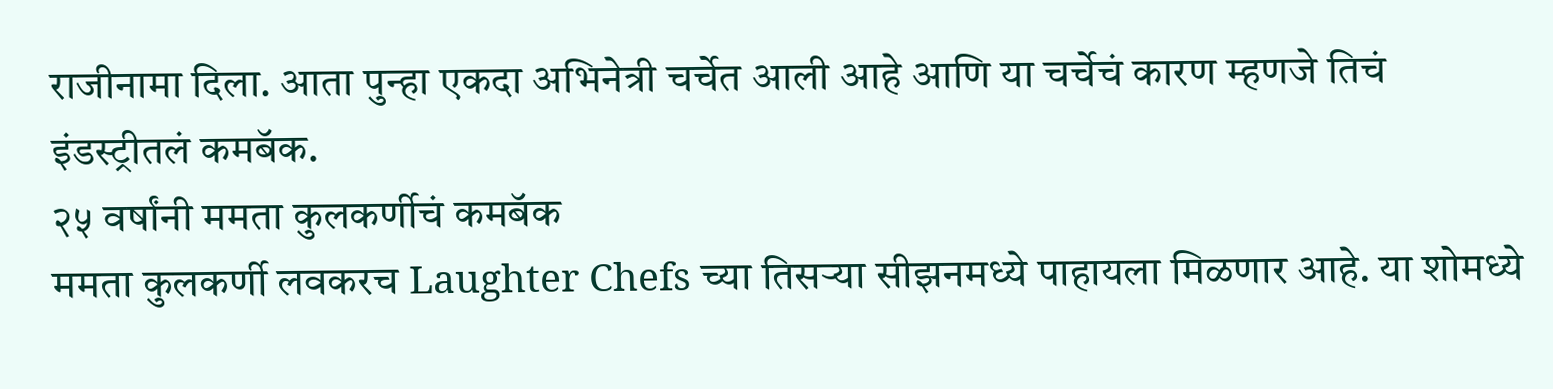राजीनामा दिला. आता पुन्हा एकदा अभिनेत्री चर्चेत आली आहे आणि या चर्चेचं कारण म्हणजे तिचं इंडस्ट्रीतलं कमबॅक.
२५ वर्षांनी ममता कुलकर्णीचं कमबॅक
ममता कुलकर्णी लवकरच Laughter Chefs च्या तिसऱ्या सीझनमध्ये पाहायला मिळणार आहे. या शोमध्ये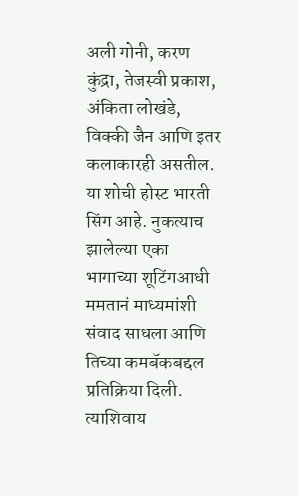अली गोनी, करण कुंद्रा, तेजस्वी प्रकाश, अंकिता लोखंडे, विक्की जैन आणि इतर कलाकारही असतील. या शोची होस्ट भारती सिंग आहे. नुकत्याच झालेल्या एका भागाच्या शूटिंगआधी ममतानं माध्यमांशी संवाद साधला आणि तिच्या कमबॅकबद्दल प्रतिक्रिया दिली. त्याशिवाय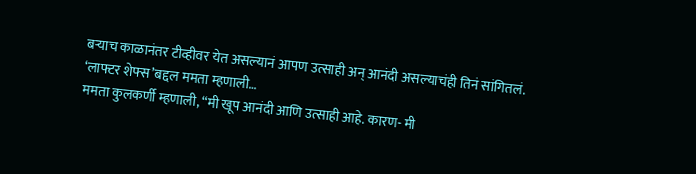बऱ्याच काळानंतर टीव्हीवर येत असल्यानं आपण उत्साही अन् आनंदी असल्याचंही तिनं सांगितलं.
‘लाफ्टर शेफ्स’बद्दल ममता म्हणाली…
ममता कुलकर्णी म्हणाली, “मी खूप आनंदी आणि उत्साही आहे. कारण- मी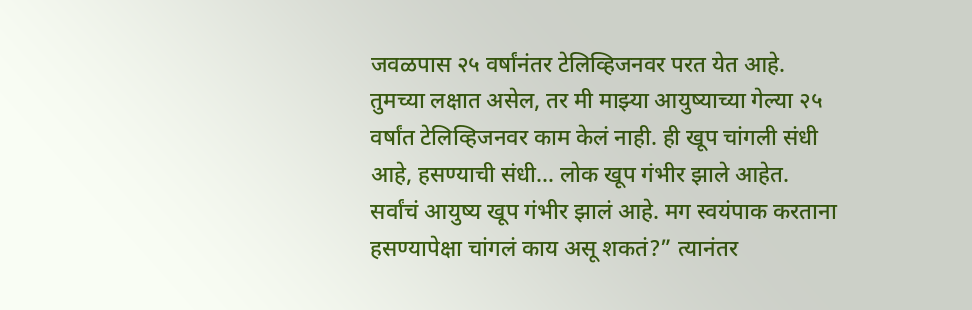जवळपास २५ वर्षांनंतर टेलिव्हिजनवर परत येत आहे. तुमच्या लक्षात असेल, तर मी माझ्या आयुष्याच्या गेल्या २५ वर्षांत टेलिव्हिजनवर काम केलं नाही. ही खूप चांगली संधी आहे, हसण्याची संधी… लोक खूप गंभीर झाले आहेत. सर्वांचं आयुष्य खूप गंभीर झालं आहे. मग स्वयंपाक करताना हसण्यापेक्षा चांगलं काय असू शकतं?” त्यानंतर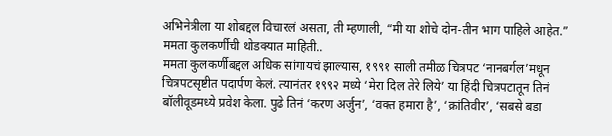अभिनेत्रीला या शोबद्दल विचारलं असता, ती म्हणाली, “मी या शोचे दोन-तीन भाग पाहिले आहेत.”
ममता कुलकर्णीची थोडक्यात माहिती..
ममता कुलकर्णीबद्दल अधिक सांगायचं झाल्यास, १९९१ साली तमीळ चित्रपट ‘नानबर्गल’मधून चित्रपटसृष्टीत पदार्पण केलं. त्यानंतर १९९२ मध्ये ‘मेरा दिल तेरे लिये’ या हिंदी चित्रपटातून तिनं बॉलीवूडमध्ये प्रवेश केला. पुढे तिनं ‘करण अर्जुन’, ‘वक्त हमारा है’, ‘क्रांतिवीर’, ‘सबसे बडा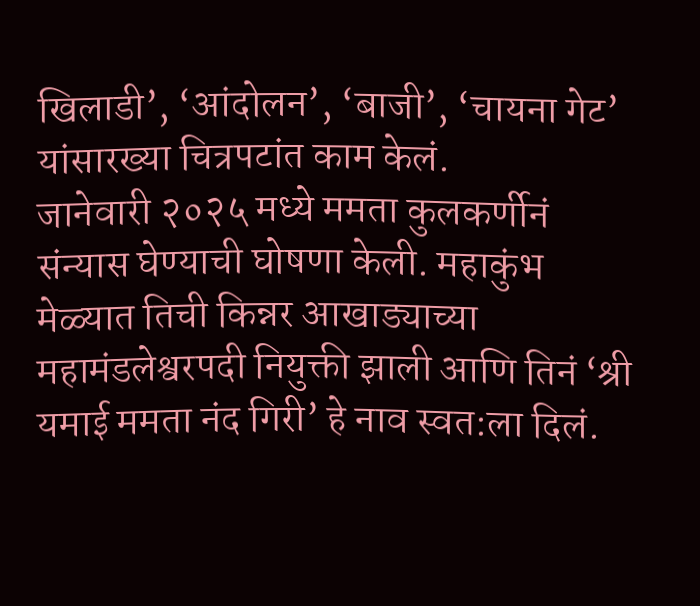खिलाडी’, ‘आंदोलन’, ‘बाजी’, ‘चायना गेट’ यांसारख्या चित्रपटांत काम केलं.
जानेवारी २०२५ मध्ये ममता कुलकर्णीनं संन्यास घेण्याची घोषणा केली. महाकुंभ मेळ्यात तिची किन्नर आखाड्याच्या महामंडलेश्वरपदी नियुक्ती झाली आणि तिनं ‘श्री यमाई ममता नंद गिरी’ हे नाव स्वत:ला दिलं.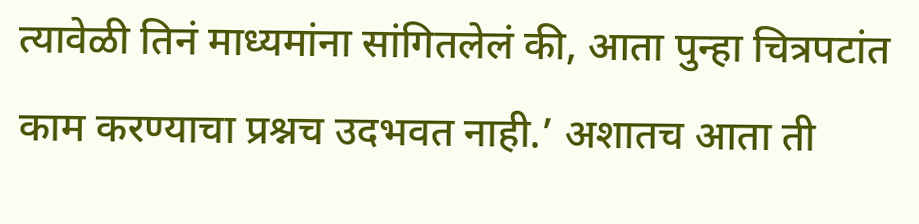त्यावेळी तिनं माध्यमांना सांगितलेलं की, आता पुन्हा चित्रपटांत काम करण्याचा प्रश्नच उदभवत नाही.’ अशातच आता ती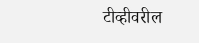टीव्हीवरील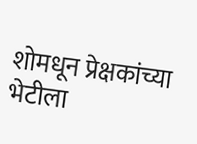शोमधून प्रेक्षकांच्या भेटीला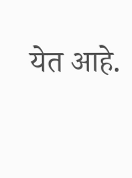येत आहे.